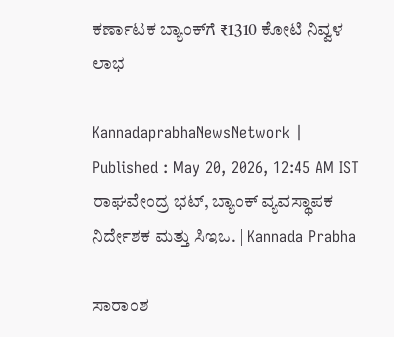ಕರ್ಣಾಟಕ ಬ್ಯಾಂಕ್‌ಗೆ ₹1310 ಕೋಟಿ ನಿವ್ವಳ ಲಾಭ

KannadaprabhaNewsNetwork |
Published : May 20, 2026, 12:45 AM IST
ರಾಘವೇಂದ್ರ ಭಟ್, ಬ್ಯಾಂಕ್‌ ವ್ಯವಸ್ಥಾಪಕ ನಿರ್ದೇಶಕ ಮತ್ತು ಸಿಇಒ. | Kannada Prabha

ಸಾರಾಂಶ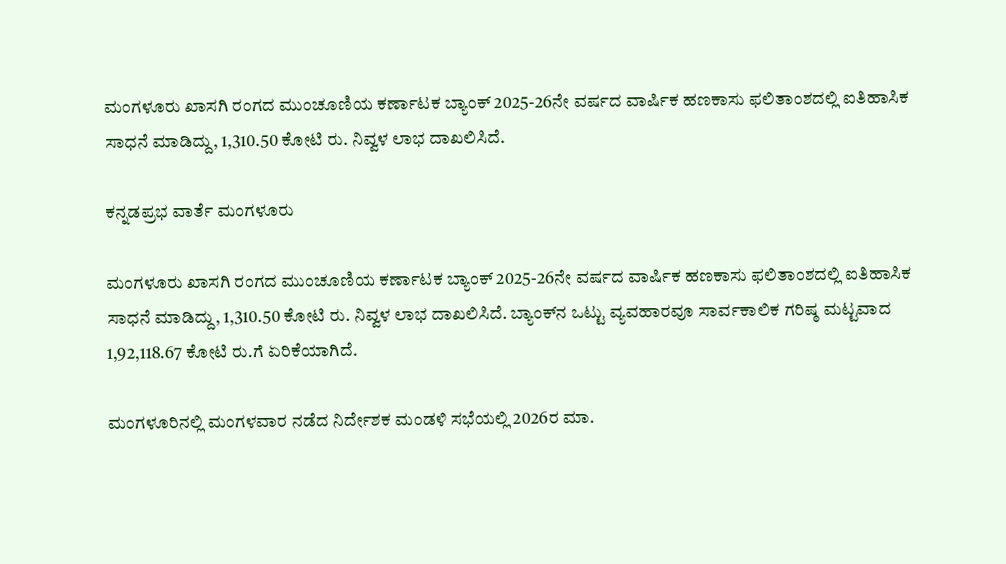ಮಂಗಳೂರು ಖಾಸಗಿ ರಂಗದ ಮುಂಚೂಣಿಯ ಕರ್ಣಾಟಕ ಬ್ಯಾಂಕ್‌ 2025-26ನೇ ವರ್ಷದ ವಾರ್ಷಿಕ ಹಣಕಾಸು ಫಲಿತಾಂಶದಲ್ಲಿ ಐತಿಹಾಸಿಕ ಸಾಧನೆ ಮಾಡಿದ್ದು, 1,310.50 ಕೋಟಿ ರು. ನಿವ್ವಳ ಲಾಭ ದಾಖಲಿಸಿದೆ.

ಕನ್ನಡಪ್ರಭ ವಾರ್ತೆ ಮಂಗಳೂರು

ಮಂಗಳೂರು ಖಾಸಗಿ ರಂಗದ ಮುಂಚೂಣಿಯ ಕರ್ಣಾಟಕ ಬ್ಯಾಂಕ್‌ 2025-26ನೇ ವರ್ಷದ ವಾರ್ಷಿಕ ಹಣಕಾಸು ಫಲಿತಾಂಶದಲ್ಲಿ ಐತಿಹಾಸಿಕ ಸಾಧನೆ ಮಾಡಿದ್ದು, 1,310.50 ಕೋಟಿ ರು. ನಿವ್ವಳ ಲಾಭ ದಾಖಲಿಸಿದೆ. ಬ್ಯಾಂಕ್‌ನ ಒಟ್ಟು ವ್ಯವಹಾರವೂ ಸಾರ್ವಕಾಲಿಕ ಗರಿಷ್ಠ ಮಟ್ಟವಾದ 1,92,118.67 ಕೋಟಿ ರು.ಗೆ ಏರಿಕೆಯಾಗಿದೆ.

ಮಂಗಳೂರಿನಲ್ಲಿ ಮಂಗಳವಾರ ನಡೆದ ನಿರ್ದೇಶಕ ಮಂಡಳಿ ಸಭೆಯಲ್ಲಿ 2026ರ ಮಾ.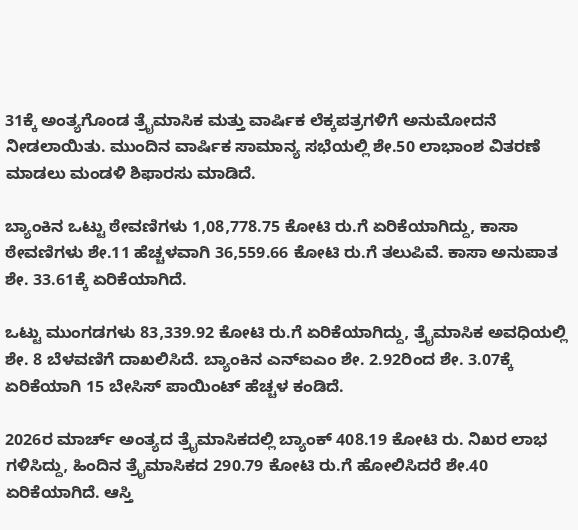31ಕ್ಕೆ ಅಂತ್ಯಗೊಂಡ ತ್ರೈಮಾಸಿಕ ಮತ್ತು ವಾರ್ಷಿಕ ಲೆಕ್ಕಪತ್ರಗಳಿಗೆ ಅನುಮೋದನೆ ನೀಡಲಾಯಿತು. ಮುಂದಿನ ವಾರ್ಷಿಕ ಸಾಮಾನ್ಯ ಸಭೆಯಲ್ಲಿ ಶೇ.50 ಲಾಭಾಂಶ ವಿತರಣೆ ಮಾಡಲು ಮಂಡಳಿ ಶಿಫಾರಸು ಮಾಡಿದೆ.

ಬ್ಯಾಂಕಿನ ಒಟ್ಟು ಠೇವಣಿಗಳು 1,08,778.75 ಕೋಟಿ ರು.ಗೆ ಏರಿಕೆಯಾಗಿದ್ದು, ಕಾಸಾ ಠೇವಣಿಗಳು ಶೇ.11 ಹೆಚ್ಚಳವಾಗಿ 36,559.66 ಕೋಟಿ ರು.ಗೆ ತಲುಪಿವೆ. ಕಾಸಾ ಅನುಪಾತ ಶೇ. 33.61ಕ್ಕೆ ಏರಿಕೆಯಾಗಿದೆ.

ಒಟ್ಟು ಮುಂಗಡಗಳು 83,339.92 ಕೋಟಿ ರು.ಗೆ ಏರಿಕೆಯಾಗಿದ್ದು, ತ್ರೈಮಾಸಿಕ ಅವಧಿಯಲ್ಲಿ ಶೇ. 8 ಬೆಳವಣಿಗೆ ದಾಖಲಿಸಿದೆ. ಬ್ಯಾಂಕಿನ ಎನ್‌ಐಎಂ ಶೇ. 2.92ರಿಂದ ಶೇ. 3.07ಕ್ಕೆ ಏರಿಕೆಯಾಗಿ 15 ಬೇಸಿಸ್ ಪಾಯಿಂಟ್ ಹೆಚ್ಚಳ ಕಂಡಿದೆ.

2026ರ ಮಾರ್ಚ್ ಅಂತ್ಯದ ತ್ರೈಮಾಸಿಕದಲ್ಲಿ ಬ್ಯಾಂಕ್ 408.19 ಕೋಟಿ ರು. ನಿಖರ ಲಾಭ ಗಳಿಸಿದ್ದು, ಹಿಂದಿನ ತ್ರೈಮಾಸಿಕದ 290.79 ಕೋಟಿ ರು.ಗೆ ಹೋಲಿಸಿದರೆ ಶೇ.40 ಏರಿಕೆಯಾಗಿದೆ. ಆಸ್ತಿ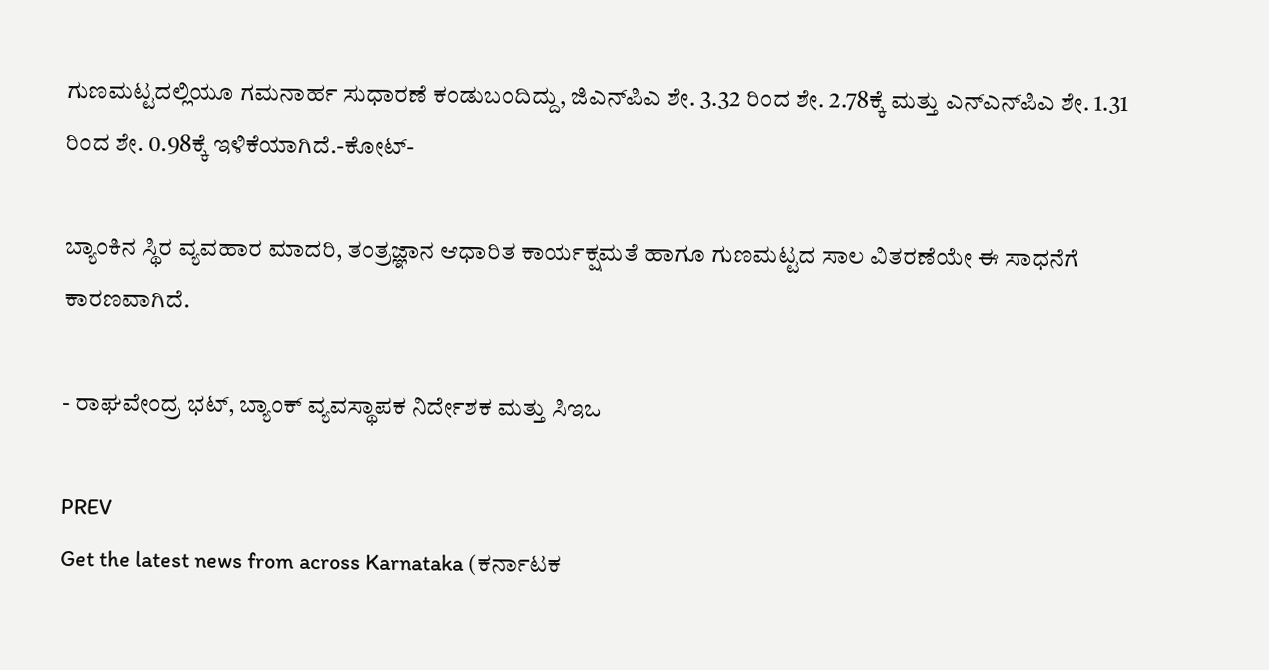ಗುಣಮಟ್ಟದಲ್ಲಿಯೂ ಗಮನಾರ್ಹ ಸುಧಾರಣೆ ಕಂಡುಬಂದಿದ್ದು, ಜಿಎನ್‌ಪಿಎ ಶೇ. 3.32 ರಿಂದ ಶೇ. 2.78ಕ್ಕೆ ಮತ್ತು ಎನ್‌ಎನ್‌ಪಿಎ ಶೇ. 1.31 ರಿಂದ ಶೇ. 0.98ಕ್ಕೆ ಇಳಿಕೆಯಾಗಿದೆ.-ಕೋಟ್‌-

ಬ್ಯಾಂಕಿನ ಸ್ಥಿರ ವ್ಯವಹಾರ ಮಾದರಿ, ತಂತ್ರಜ್ಞಾನ ಆಧಾರಿತ ಕಾರ್ಯಕ್ಷಮತೆ ಹಾಗೂ ಗುಣಮಟ್ಟದ ಸಾಲ ವಿತರಣೆಯೇ ಈ ಸಾಧನೆಗೆ ಕಾರಣವಾಗಿದೆ.

- ರಾಘವೇಂದ್ರ ಭಟ್, ಬ್ಯಾಂಕ್‌ ವ್ಯವಸ್ಥಾಪಕ ನಿರ್ದೇಶಕ ಮತ್ತು ಸಿಇಒ

PREV
Get the latest news from across Karnataka (ಕರ್ನಾಟಕ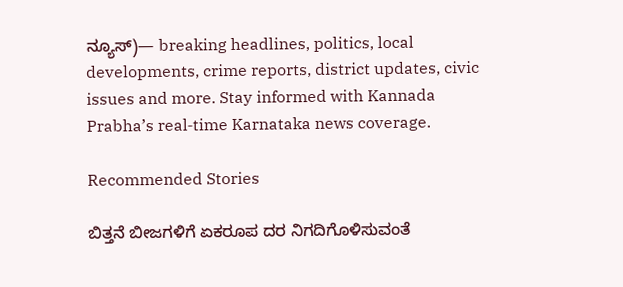ನ್ಯೂಸ್)— breaking headlines, politics, local developments, crime reports, district updates, civic issues and more. Stay informed with Kannada Prabha’s real‑time Karnataka news coverage.

Recommended Stories

ಬಿತ್ತನೆ ಬೀಜಗಳಿಗೆ ಏಕರೂಪ ದರ ನಿಗದಿಗೊಳಿಸುವಂತೆ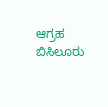ಆಗ್ರಹ
ಬಿಸಿಲೂರು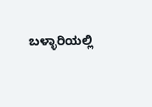ಬಳ್ಳಾರಿಯಲ್ಲಿ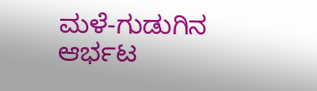ಮಳೆ-ಗುಡುಗಿನ ಆರ್ಭಟ